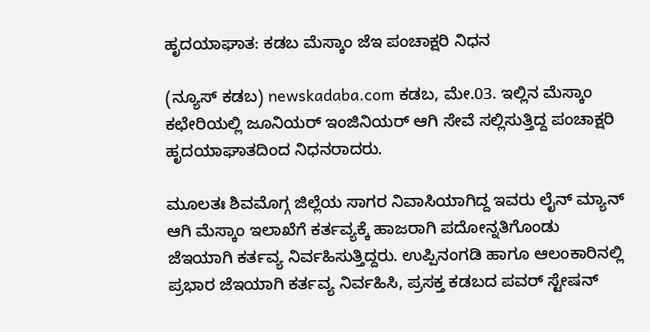ಹೃದಯಾಘಾತ: ಕಡಬ ಮೆಸ್ಕಾಂ ಜೆಇ ಪಂಚಾಕ್ಷರಿ ನಿಧನ

(ನ್ಯೂಸ್ ಕಡಬ) newskadaba.com ಕಡಬ, ಮೇ.03. ಇಲ್ಲಿನ ಮೆಸ್ಕಾಂ ಕಛೇರಿಯಲ್ಲಿ ಜೂನಿಯರ್ ಇಂಜಿನಿಯರ್ ಆಗಿ ಸೇವೆ ಸಲ್ಲಿಸುತ್ತಿದ್ದ‌ ಪಂಚಾಕ್ಷರಿ ಹೃದಯಾಘಾತದಿಂದ ನಿಧನರಾದರು.

ಮೂಲತಃ ಶಿವಮೊಗ್ಗ ಜಿಲ್ಲೆಯ ಸಾಗರ ನಿವಾಸಿಯಾಗಿದ್ದ ಇವರು ಲೈನ್ ಮ್ಯಾನ್ ಆಗಿ ಮೆಸ್ಕಾಂ ಇಲಾಖೆಗೆ ಕರ್ತವ್ಯಕ್ಕೆ ಹಾಜರಾಗಿ ಪದೋನ್ನತಿಗೊಂಡು ಜೆಇಯಾಗಿ ಕರ್ತವ್ಯ ನಿರ್ವಹಿಸುತ್ತಿದ್ದರು. ಉಪ್ಪಿನಂಗಡಿ ಹಾಗೂ ಆಲಂಕಾರಿನಲ್ಲಿ ಪ್ರಭಾರ ಜೆಇಯಾಗಿ ಕರ್ತವ್ಯ ನಿರ್ವಹಿಸಿ, ಪ್ರಸಕ್ತ ಕಡಬದ ಪವರ್ ಸ್ಟೇಷನ್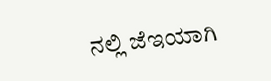ನಲ್ಲಿ ಜೆಇಯಾಗಿ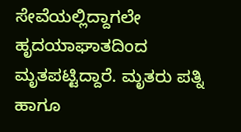ಸೇವೆಯಲ್ಲಿದ್ದಾಗಲೇ ಹೃದಯಾಘಾತದಿಂದ ಮೃತಪಟ್ಟಿದ್ದಾರೆ. ಮೃತರು ಪತ್ನಿ ಹಾಗೂ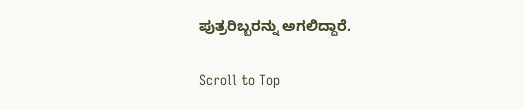ಪುತ್ರರಿಬ್ಬರನ್ನು ಅಗಲಿದ್ದಾರೆ.

Scroll to Top